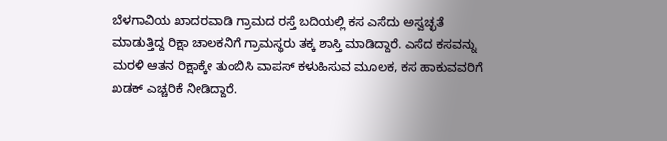ಬೆಳಗಾವಿಯ ಖಾದರವಾಡಿ ಗ್ರಾಮದ ರಸ್ತೆ ಬದಿಯಲ್ಲಿ ಕಸ ಎಸೆದು ಅಸ್ವಚ್ಛತೆ ಮಾಡುತ್ತಿದ್ದ ರಿಕ್ಷಾ ಚಾಲಕನಿಗೆ ಗ್ರಾಮಸ್ಥರು ತಕ್ಕ ಶಾಸ್ತಿ ಮಾಡಿದ್ದಾರೆ. ಎಸೆದ ಕಸವನ್ನು ಮರಳಿ ಆತನ ರಿಕ್ಷಾಕ್ಕೇ ತುಂಬಿಸಿ ವಾಪಸ್ ಕಳುಹಿಸುವ ಮೂಲಕ, ಕಸ ಹಾಕುವವರಿಗೆ ಖಡಕ್ ಎಚ್ಚರಿಕೆ ನೀಡಿದ್ದಾರೆ.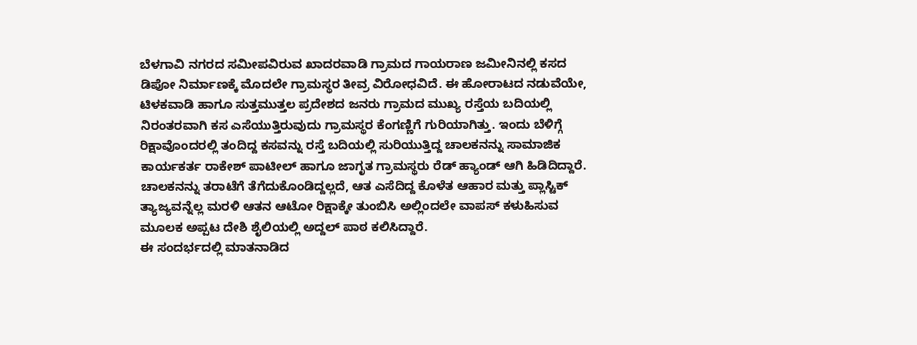ಬೆಳಗಾವಿ ನಗರದ ಸಮೀಪವಿರುವ ಖಾದರವಾಡಿ ಗ್ರಾಮದ ಗಾಯರಾಣ ಜಮೀನಿನಲ್ಲಿ ಕಸದ ಡಿಪೋ ನಿರ್ಮಾಣಕ್ಕೆ ಮೊದಲೇ ಗ್ರಾಮಸ್ಥರ ತೀವ್ರ ವಿರೋಧವಿದೆ. ಈ ಹೋರಾಟದ ನಡುವೆಯೇ, ಟಿಳಕವಾಡಿ ಹಾಗೂ ಸುತ್ತಮುತ್ತಲ ಪ್ರದೇಶದ ಜನರು ಗ್ರಾಮದ ಮುಖ್ಯ ರಸ್ತೆಯ ಬದಿಯಲ್ಲಿ ನಿರಂತರವಾಗಿ ಕಸ ಎಸೆಯುತ್ತಿರುವುದು ಗ್ರಾಮಸ್ಥರ ಕೆಂಗಣ್ಣಿಗೆ ಗುರಿಯಾಗಿತ್ತು. ಇಂದು ಬೆಳಿಗ್ಗೆ ರಿಕ್ಷಾವೊಂದರಲ್ಲಿ ತಂದಿದ್ದ ಕಸವನ್ನು ರಸ್ತೆ ಬದಿಯಲ್ಲಿ ಸುರಿಯುತ್ತಿದ್ದ ಚಾಲಕನನ್ನು ಸಾಮಾಜಿಕ ಕಾರ್ಯಕರ್ತ ರಾಕೇಶ್ ಪಾಟೀಲ್ ಹಾಗೂ ಜಾಗೃತ ಗ್ರಾಮಸ್ಥರು ರೆಡ್ ಹ್ಯಾಂಡ್ ಆಗಿ ಹಿಡಿದಿದ್ದಾರೆ. ಚಾಲಕನನ್ನು ತರಾಟೆಗೆ ತೆಗೆದುಕೊಂಡಿದ್ದಲ್ಲದೆ, ಆತ ಎಸೆದಿದ್ದ ಕೊಳೆತ ಆಹಾರ ಮತ್ತು ಪ್ಲಾಸ್ಟಿಕ್ ತ್ಯಾಜ್ಯವನ್ನೆಲ್ಲ ಮರಳಿ ಆತನ ಆಟೋ ರಿಕ್ಷಾಕ್ಕೇ ತುಂಬಿಸಿ ಅಲ್ಲಿಂದಲೇ ವಾಪಸ್ ಕಳುಹಿಸುವ ಮೂಲಕ ಅಪ್ಪಟ ದೇಶಿ ಶೈಲಿಯಲ್ಲಿ ಅದ್ದಲ್ ಪಾಠ ಕಲಿಸಿದ್ದಾರೆ.
ಈ ಸಂದರ್ಭದಲ್ಲಿ ಮಾತನಾಡಿದ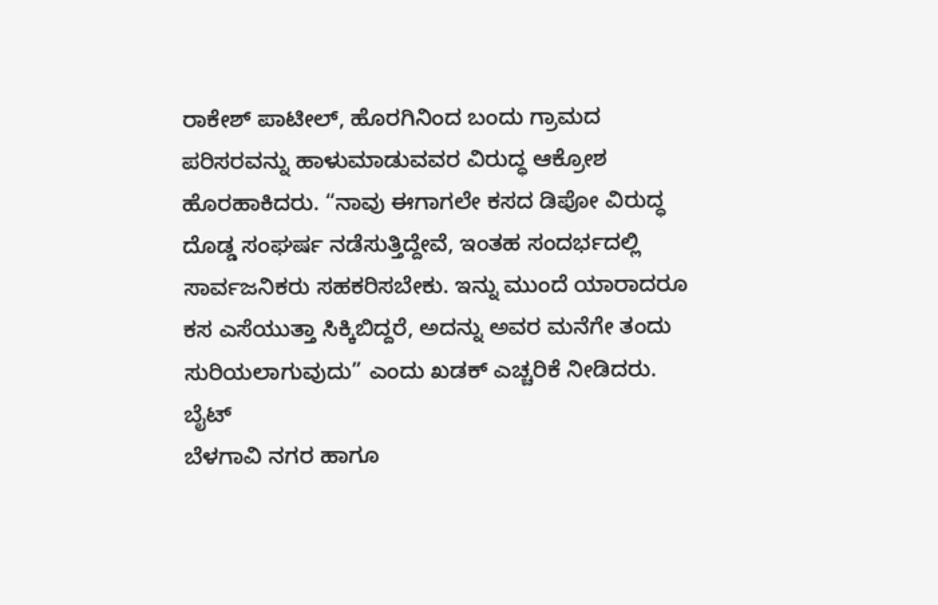ರಾಕೇಶ್ ಪಾಟೀಲ್, ಹೊರಗಿನಿಂದ ಬಂದು ಗ್ರಾಮದ ಪರಿಸರವನ್ನು ಹಾಳುಮಾಡುವವರ ವಿರುದ್ಧ ಆಕ್ರೋಶ ಹೊರಹಾಕಿದರು. “ನಾವು ಈಗಾಗಲೇ ಕಸದ ಡಿಪೋ ವಿರುದ್ಧ ದೊಡ್ಡ ಸಂಘರ್ಷ ನಡೆಸುತ್ತಿದ್ದೇವೆ, ಇಂತಹ ಸಂದರ್ಭದಲ್ಲಿ ಸಾರ್ವಜನಿಕರು ಸಹಕರಿಸಬೇಕು. ಇನ್ನು ಮುಂದೆ ಯಾರಾದರೂ ಕಸ ಎಸೆಯುತ್ತಾ ಸಿಕ್ಕಿಬಿದ್ದರೆ, ಅದನ್ನು ಅವರ ಮನೆಗೇ ತಂದು ಸುರಿಯಲಾಗುವುದು” ಎಂದು ಖಡಕ್ ಎಚ್ಚರಿಕೆ ನೀಡಿದರು. ಬೈಟ್
ಬೆಳಗಾವಿ ನಗರ ಹಾಗೂ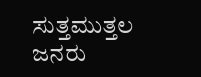ಸುತ್ತಮುತ್ತಲ ಜನರು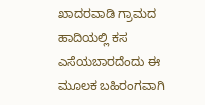ಖಾದರವಾಡಿ ಗ್ರಾಮದ ಹಾದಿಯಲ್ಲಿ ಕಸ ಎಸೆಯಬಾರದೆಂದು ಈ ಮೂಲಕ ಬಹಿರಂಗವಾಗಿ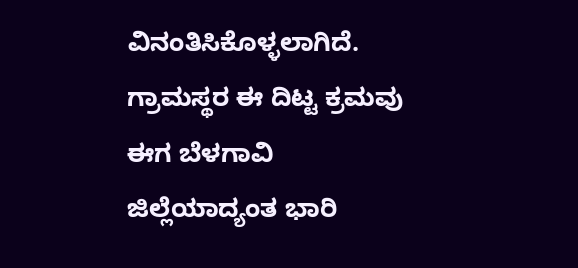ವಿನಂತಿಸಿಕೊಳ್ಳಲಾಗಿದೆ. ಗ್ರಾಮಸ್ಥರ ಈ ದಿಟ್ಟ ಕ್ರಮವು ಈಗ ಬೆಳಗಾವಿ ಜಿಲ್ಲೆಯಾದ್ಯಂತ ಭಾರಿ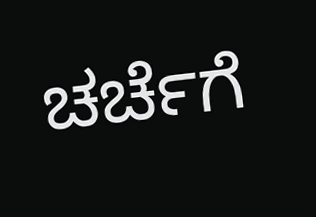ಚರ್ಚೆಗೆ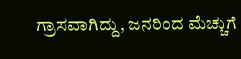ಗ್ರಾಸವಾಗಿದ್ದು, ಜನರಿಂದ ಮೆಚ್ಚುಗೆ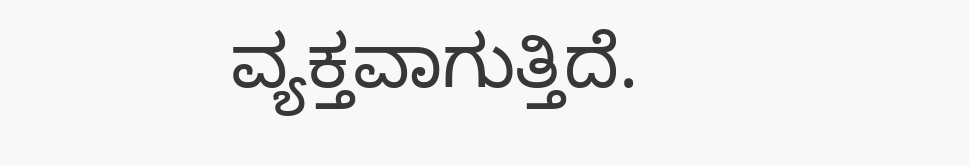ವ್ಯಕ್ತವಾಗುತ್ತಿದೆ.